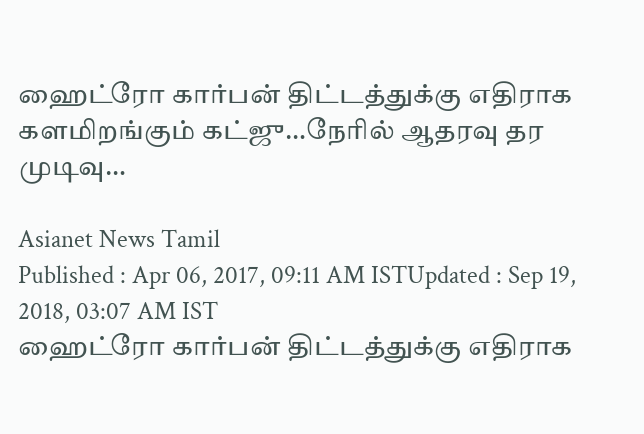ஹைட்ரோ கார்பன் திட்டத்துக்கு எதிராக களமிறங்கும் கட்ஜு…நேரில் ஆதரவு தர முடிவு…

Asianet News Tamil
Published : Apr 06, 2017, 09:11 AM ISTUpdated : Sep 19, 2018, 03:07 AM IST
ஹைட்ரோ கார்பன் திட்டத்துக்கு எதிராக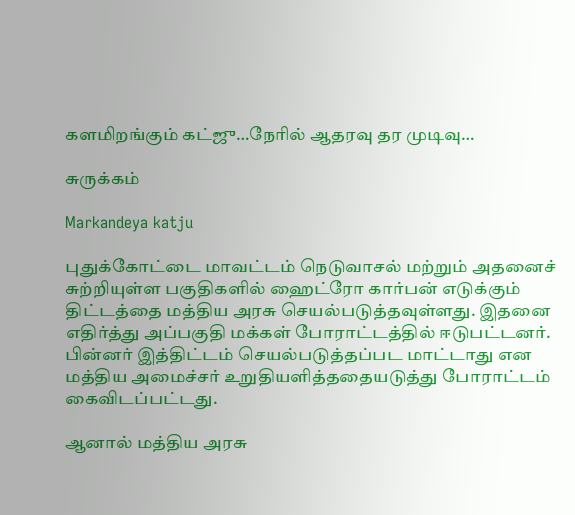களமிறங்கும் கட்ஜு…நேரில் ஆதரவு தர முடிவு…

சுருக்கம்

Markandeya katju

புதுக்கோட்டை மாவட்டம் நெடுவாசல் மற்றும் அதனைச் சுற்றியுள்ள பகுதிகளில் ஹைட்ரோ கார்பன் எடுக்கும் திட்டத்தை மத்திய அரசு செயல்படுத்தவுள்ளது. இதனை எதிர்த்து அப்பகுதி மக்கள் போராட்டத்தில் ஈடுபட்டனர். பின்னர் இத்திட்டம் செயல்படுத்தப்பட மாட்டாது என மத்திய அமைச்சர் உறுதியளித்ததையடுத்து போராட்டம் கைவிடப்பட்டது.

ஆனால் மத்திய அரசு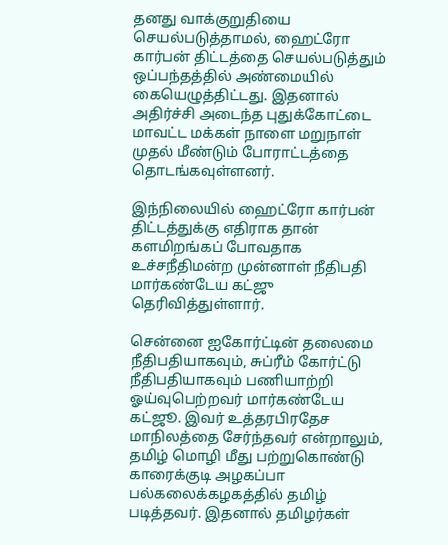தனது வாக்குறுதியை செயல்படுத்தாமல், ஹைட்ரோ கார்பன் திட்டத்தை செயல்படுத்தும் ஒப்பந்தத்தில் அண்மையில் கையெழுத்திட்டது. இதனால் அதிர்ச்சி அடைந்த புதுக்கோட்டை மாவட்ட மக்கள் நாளை மறுநாள் முதல் மீண்டும் போராட்டத்தை தொடங்கவுள்ளனர்.

இந்நிலையில் ஹைட்ரோ கார்பன் திட்டத்துக்கு எதிராக தான் களமிறங்கப் போவதாக உச்சநீதிமன்ற முன்னாள் நீதிபதி மார்கண்டேய கட்ஜு தெரிவித்துள்ளார்.

சென்னை ஐகோர்ட்டின் தலைமை நீதிபதியாகவும், சுப்ரீம் கோர்ட்டு நீதிபதியாகவும் பணியாற்றி ஓய்வுபெற்றவர் மார்கண்டேய கட்ஜூ. இவர் உத்தரபிரதேச மாநிலத்தை சேர்ந்தவர் என்றாலும், தமிழ் மொழி மீது பற்றுகொண்டு காரைக்குடி அழகப்பா பல்கலைக்கழகத்தில் தமிழ் படித்தவர். இதனால் தமிழர்கள்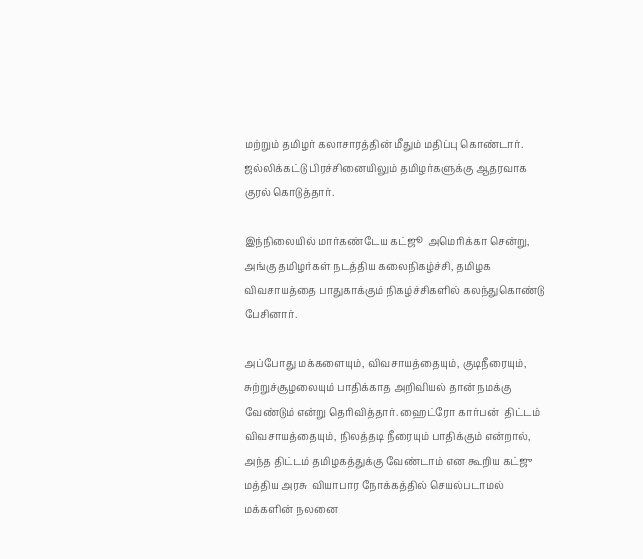மற்றும் தமிழர் கலாசாரத்தின் மீதும் மதிப்பு கொண்டார். ஜல்லிக்கட்டு பிரச்சினையிலும் தமிழர்களுக்கு ஆதரவாக குரல் கொடுத்தார்.

இந்நிலையில் மார்கண்டேய கட்ஜூ  அமெரிக்கா சென்று, அங்கு தமிழர்கள் நடத்திய கலைநிகழ்ச்சி, தமிழக விவசாயத்தை பாதுகாக்கும் நிகழ்ச்சிகளில் கலந்துகொண்டு பேசினார்.

அப்போது மக்களையும், விவசாயத்தையும், குடிநீரையும், சுற்றுச்சூழலையும் பாதிக்காத அறிவியல் தான் நமக்கு வேண்டும் என்று தெரிவித்தார். ஹைட்ரோ கார்பன்  திட்டம் விவசாயத்தையும், நிலத்தடி நீரையும் பாதிக்கும் என்றால், அந்த திட்டம் தமிழகத்துக்கு வேண்டாம் என கூறிய கட்ஜு மத்திய அரசு  வியாபார நோக்கத்தில் செயல்படாமல் மக்களின் நலனை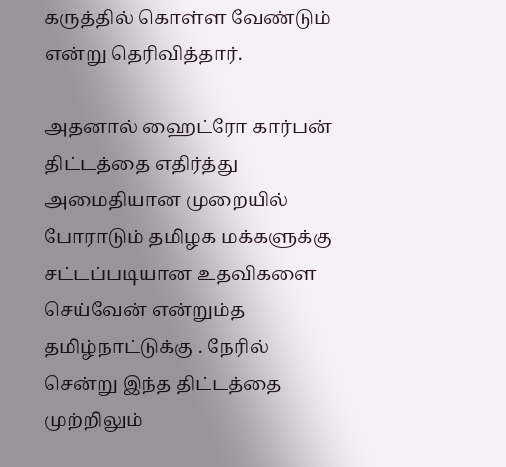கருத்தில் கொள்ள வேண்டும் என்று தெரிவித்தார்.

அதனால் ஹைட்ரோ கார்பன்  திட்டத்தை எதிர்த்து அமைதியான முறையில் போராடும் தமிழக மக்களுக்கு சட்டப்படியான உதவிகளை செய்வேன் என்றும்த தமிழ்நாட்டுக்கு . நேரில் சென்று இந்த திட்டத்தை முற்றிலும்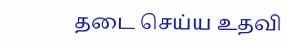தடை செய்ய உதவி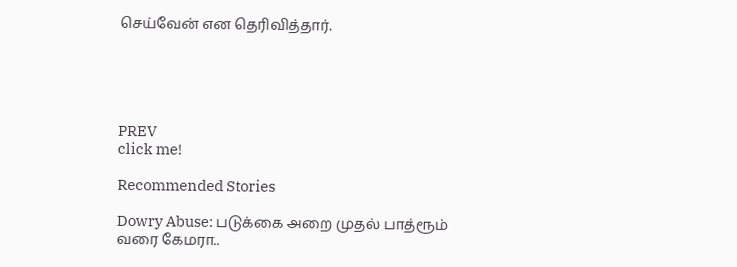செய்வேன் என தெரிவித்தார்.





PREV
click me!

Recommended Stories

Dowry Abuse: படுக்கை அறை முதல் பாத்ரூம் வரை கேமரா..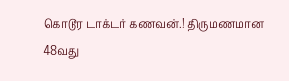கொடூர டாக்டர் கணவன்.! திருமணமான 48வது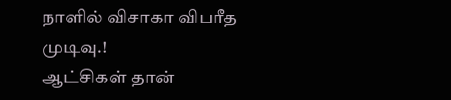நாளில் விசாகா விபரீத முடிவு.!
ஆட்சிகள் தான்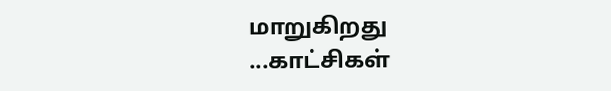மாறுகிறது ...காட்சிகள்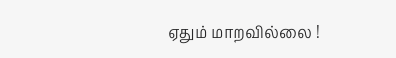ஏதும் மாறவில்லை !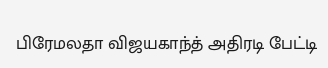பிரேமலதா விஜயகாந்த் அதிரடி பேட்டி